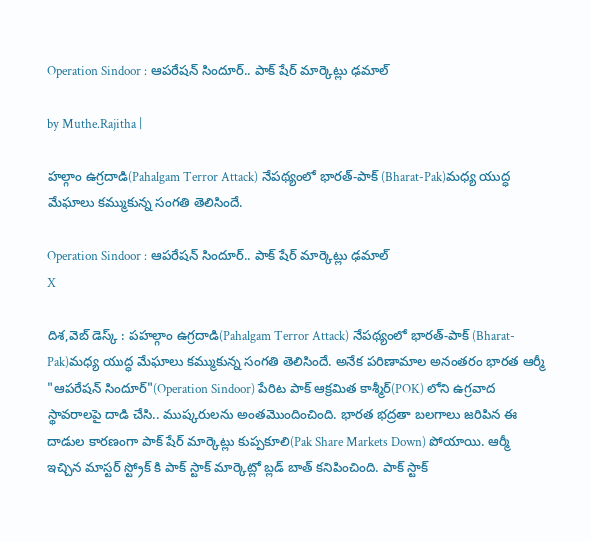Operation Sindoor : ఆపరేషన్ సిందూర్.. పాక్ షేర్ మార్కెట్లు ఢమాల్

by Muthe.Rajitha |

హల్గాం ఉగ్రదాడి(Pahalgam Terror Attack) నేపథ్యంలో భారత్-పాక్ (Bharat-Pak)మధ్య యుద్ధ మేఘాలు కమ్ముకున్న సంగతి తెలిసిందే.

Operation Sindoor : ఆపరేషన్ సిందూర్.. పాక్ షేర్ మార్కెట్లు ఢమాల్
X

దిశ,వెబ్ డెస్క్ : పహల్గాం ఉగ్రదాడి(Pahalgam Terror Attack) నేపథ్యంలో భారత్-పాక్ (Bharat-Pak)మధ్య యుద్ధ మేఘాలు కమ్ముకున్న సంగతి తెలిసిందే. అనేక పరిణామాల అనంతరం భారత ఆర్మీ "ఆపరేషన్ సిందూర్"(Operation Sindoor) పేరిట పాక్ ఆక్రమిత కాశ్మీర్(POK) లోని ఉగ్రవాద స్థావరాలపై దాడి చేసి.. ముష్కరులను అంతమొందించింది. భారత భద్రతా బలగాలు జరిపిన ఈ దాడుల కారణంగా పాక్ షేర్ మార్కెట్లు కుప్పకూలి(Pak Share Markets Down) పోయాయి. ఆర్మీ ఇచ్చిన మాస్టర్ స్ట్రోక్ కి పాక్ స్టాక్ మార్కెట్లో బ్లడ్ బాత్ కనిపించింది. పాక్ స్టాక్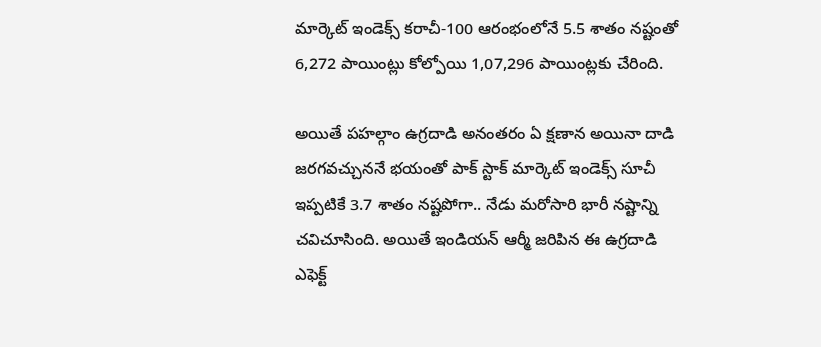మార్కెట్ ఇండెక్స్ కరాచీ-100 ఆరంభంలోనే 5.5 శాతం నష్టంతో 6,272 పాయింట్లు కోల్పోయి 1,07,296 పాయింట్లకు చేరింది.

అయితే పహల్గాం ఉగ్రదాడి అనంతరం ఏ క్షణాన అయినా దాడి జరగవచ్చుననే భయంతో పాక్ స్టాక్ మార్కెట్ ఇండెక్స్ సూచీ ఇప్పటికే 3.7 శాతం నష్టపోగా.. నేడు మరోసారి భారీ నష్టాన్ని చవిచూసింది. అయితే ఇండియన్ ఆర్మీ జరిపిన ఈ ఉగ్రదాడి ఎఫెక్ట్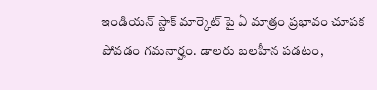ఇండియన్ స్టాక్ మార్కెట్ పై ఏ మాత్రం ప్రభావం చూపక పోవడం గమనార్హం. డాలరు బలహీన పడటం,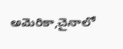అమెరికా,చైనాలో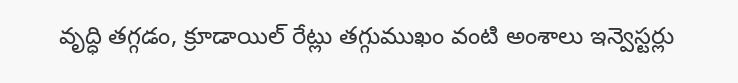వృద్ధి తగ్గడం, క్రూడాయిల్ రేట్లు తగ్గుముఖం వంటి అంశాలు ఇన్వెస్టర్లు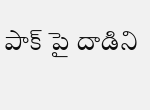పాక్ పై దాడిని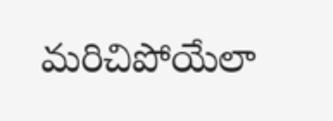మరిచిపోయేలా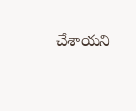చేశాయని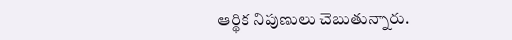ఆర్థిక నిపుణులు చెబుతున్నారు.